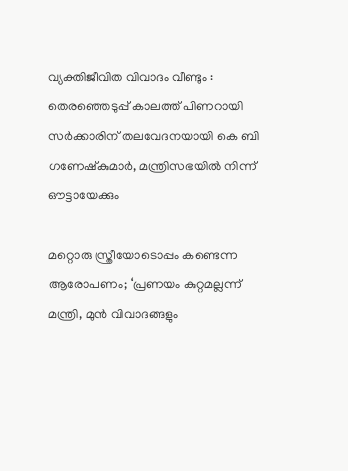വ്യക്തിജീവിത വിവാദം വീണ്ടും : തെരഞ്ഞെടുപ്പ് കാലത്ത് പിണറായി സർക്കാരിന് തലവേദനയായി കെ ബി ഗണേഷ്കുമാർ, മന്ത്രിസഭയിൽ നിന്ന് ഔട്ടായേക്കും

മറ്റൊരു സ്ത്രീയോടൊപ്പം കണ്ടെന്ന ആരോപണം; ‘പ്രണയം കുറ്റമല്ലന്ന് മന്ത്രി, മുൻ വിവാദങ്ങളും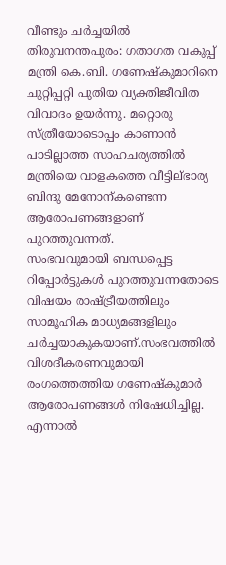വീണ്ടും ചർച്ചയിൽ
തിരുവനന്തപുരം: ഗതാഗത വകുപ്പ് മന്ത്രി കെ.ബി. ഗണേഷ്കുമാറിനെ ചുറ്റിപ്പറ്റി പുതിയ വ്യക്തിജീവിത വിവാദം ഉയർന്നു. മറ്റൊരു സ്ത്രീയോടൊപ്പം കാണാൻ പാടില്ലാത്ത സാഹചര്യത്തിൽ മന്ത്രിയെ വാളകത്തെ വീട്ടില്ഭാര്യ ബിന്ദു മേനോന്കണ്ടെന്ന ആരോപണങ്ങളാണ് പുറത്തുവന്നത്.
സംഭവവുമായി ബന്ധപ്പെട്ട റിപ്പോർട്ടുകൾ പുറത്തുവന്നതോടെ വിഷയം രാഷ്ട്രീയത്തിലും സാമൂഹിക മാധ്യമങ്ങളിലും ചർച്ചയാകുകയാണ്.സംഭവത്തിൽ വിശദീകരണവുമായി രംഗത്തെത്തിയ ഗണേഷ്കുമാർ ആരോപണങ്ങൾ നിഷേധിച്ചില്ല. എന്നാൽ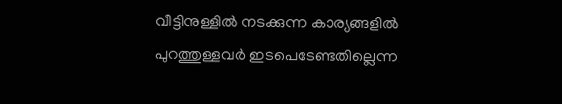വീട്ടിനുള്ളിൽ നടക്കുന്ന കാര്യങ്ങളിൽ പുറത്തുള്ളവർ ഇടപെടേണ്ടതില്ലെന്ന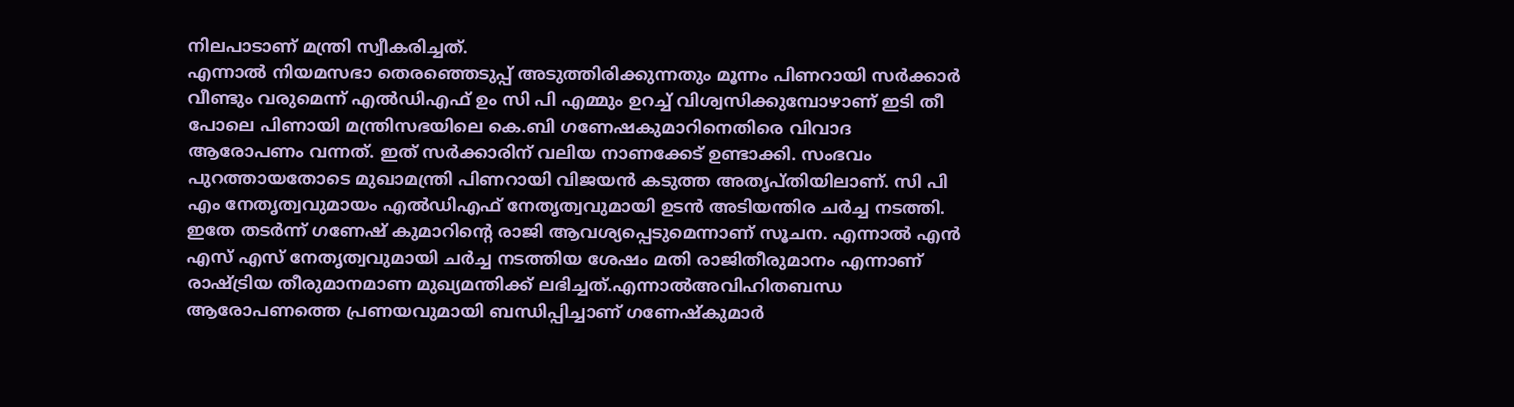നിലപാടാണ് മന്ത്രി സ്വീകരിച്ചത്.
എന്നാൽ നിയമസഭാ തെരഞ്ഞെടുപ്പ് അടുത്തിരിക്കുന്നതും മൂന്നം പിണറായി സർക്കാർ വീണ്ടും വരുമെന്ന് എൽഡിഎഫ് ഉം സി പി എമ്മും ഉറച്ച് വിശ്വസിക്കുമ്പോഴാണ് ഇടി തീ പോലെ പിണായി മന്ത്രിസഭയിലെ കെ.ബി ഗണേഷകുമാറിനെതിരെ വിവാദ ആരോപണം വന്നത്. ഇത് സർക്കാരിന് വലിയ നാണക്കേട് ഉണ്ടാക്കി. സംഭവം പുറത്തായതോടെ മുഖാമന്ത്രി പിണറായി വിജയൻ കടുത്ത അതൃപ്തിയിലാണ്. സി പി എം നേതൃത്വവുമായം എൽഡിഎഫ് നേതൃത്വവുമായി ഉടൻ അടിയന്തിര ചർച്ച നടത്തി.
ഇതേ തടർന്ന് ഗണേഷ് കുമാറിൻ്റെ രാജി ആവശ്യപ്പെടുമെന്നാണ് സൂചന. എന്നാൽ എൻ എസ് എസ് നേതൃത്വവുമായി ചർച്ച നടത്തിയ ശേഷം മതി രാജിതീരുമാനം എന്നാണ് രാഷ്ട്രിയ തീരുമാനമാണ മുഖ്യമന്തിക്ക് ലഭിച്ചത്.എന്നാൽഅവിഹിതബന്ധ ആരോപണത്തെ പ്രണയവുമായി ബന്ധിപ്പിച്ചാണ് ഗണേഷ്കുമാർ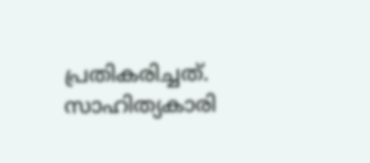പ്രതികരിച്ചത്. സാഹിത്യകാരി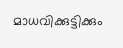മാധവിക്കുട്ടിക്കും